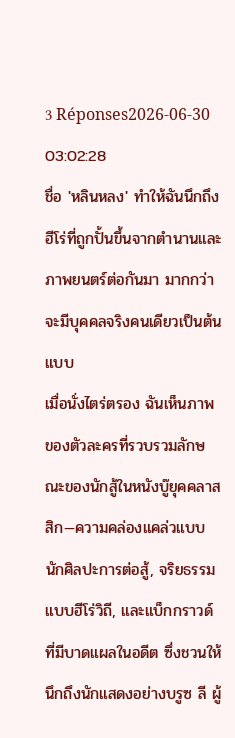3 Réponses2026-06-30 03:02:28
ชื่อ 'หลินหลง' ทำให้ฉันนึกถึงฮีโร่ที่ถูกปั้นขึ้นจากตำนานและภาพยนตร์ต่อกันมา มากกว่าจะมีบุคคลจริงคนเดียวเป็นต้นแบบ
เมื่อนั่งไตร่ตรอง ฉันเห็นภาพของตัวละครที่รวบรวมลักษณะของนักสู้ในหนังบู๊ยุคคลาสสิก—ความคล่องแคล่วแบบนักศิลปะการต่อสู้, จริยธรรมแบบฮีโร่วิถี, และแบ็กกราวด์ที่มีบาดแผลในอดีต ซึ่งชวนให้นึกถึงนักแสดงอย่างบรูซ ลี ผู้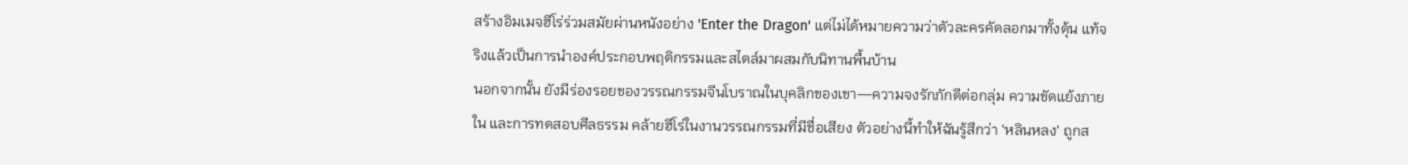สร้างอิมเมจฮีโร่ร่วมสมัยผ่านหนังอย่าง 'Enter the Dragon' แต่ไม่ได้หมายความว่าตัวละครคัดลอกมาทั้งดุ้น แท้จริงแล้วเป็นการนำองค์ประกอบพฤติกรรมและสไตล์มาผสมกับนิทานพื้นบ้าน
นอกจากนั้น ยังมีร่องรอยของวรรณกรรมจีนโบราณในบุคลิกของเขา—ความจงรักภักดีต่อกลุ่ม ความขัดแย้งภายใน และการทดสอบศีลธรรม คล้ายฮีโร่ในงานวรรณกรรมที่มีชื่อเสียง ตัวอย่างนี้ทำให้ฉันรู้สึกว่า 'หลินหลง' ถูกส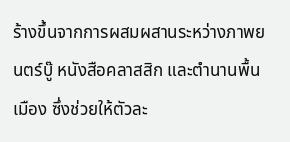ร้างขึ้นจากการผสมผสานระหว่างภาพยนตร์บู๊ หนังสือคลาสสิก และตำนานพื้นเมือง ซึ่งช่วยให้ตัวละ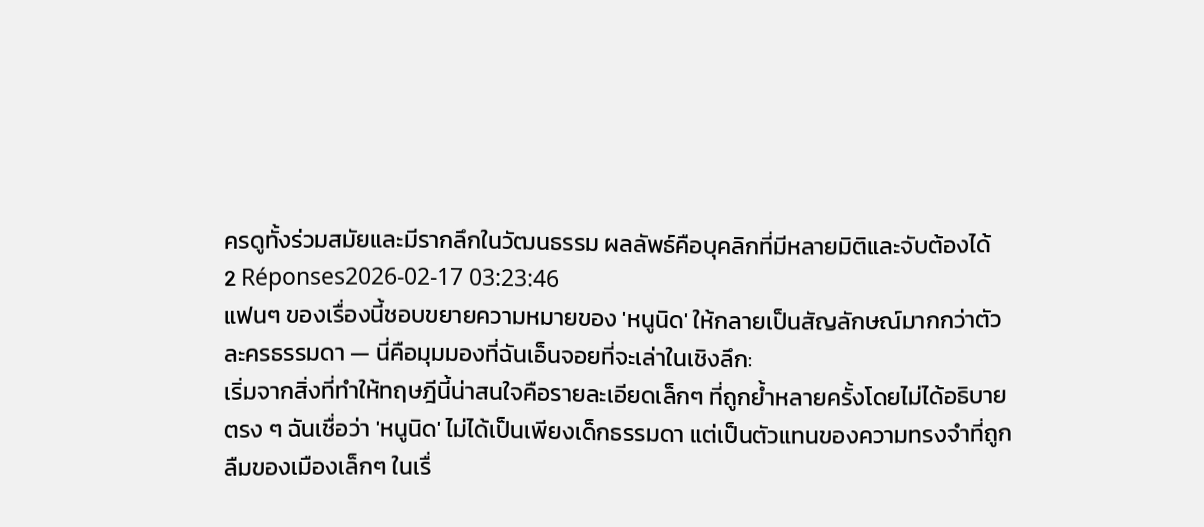ครดูทั้งร่วมสมัยและมีรากลึกในวัฒนธรรม ผลลัพธ์คือบุคลิกที่มีหลายมิติและจับต้องได้
2 Réponses2026-02-17 03:23:46
แฟนๆ ของเรื่องนี้ชอบขยายความหมายของ 'หนูนิด' ให้กลายเป็นสัญลักษณ์มากกว่าตัวละครธรรมดา — นี่คือมุมมองที่ฉันเอ็นจอยที่จะเล่าในเชิงลึก:
เริ่มจากสิ่งที่ทำให้ทฤษฎีนี้น่าสนใจคือรายละเอียดเล็กๆ ที่ถูกย้ำหลายครั้งโดยไม่ได้อธิบายตรง ๆ ฉันเชื่อว่า 'หนูนิด' ไม่ได้เป็นเพียงเด็กธรรมดา แต่เป็นตัวแทนของความทรงจำที่ถูกลืมของเมืองเล็กๆ ในเรื่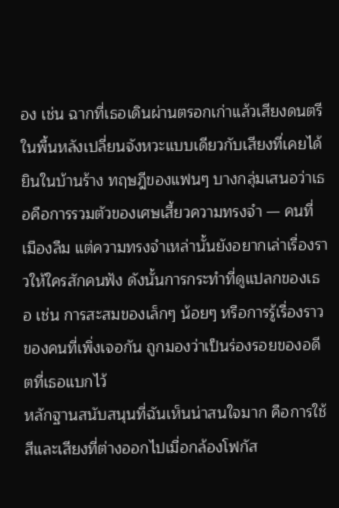อง เช่น ฉากที่เธอเดินผ่านตรอกเก่าแล้วเสียงดนตรีในพื้นหลังเปลี่ยนจังหวะแบบเดียวกับเสียงที่เคยได้ยินในบ้านร้าง ทฤษฎีของแฟนๆ บางกลุ่มเสนอว่าเธอคือการรวมตัวของเศษเสี้ยวความทรงจำ — คนที่เมืองลืม แต่ความทรงจำเหล่านั้นยังอยากเล่าเรื่องราวให้ใครสักคนฟัง ดังนั้นการกระทำที่ดูแปลกของเธอ เช่น การสะสมของเล็กๆ น้อยๆ หรือการรู้เรื่องราวของคนที่เพิ่งเจอกัน ถูกมองว่าเป็นร่องรอยของอดีตที่เธอแบกไว้
หลักฐานสนับสนุนที่ฉันเห็นน่าสนใจมาก คือการใช้สีและเสียงที่ต่างออกไปเมื่อกล้องโฟกัส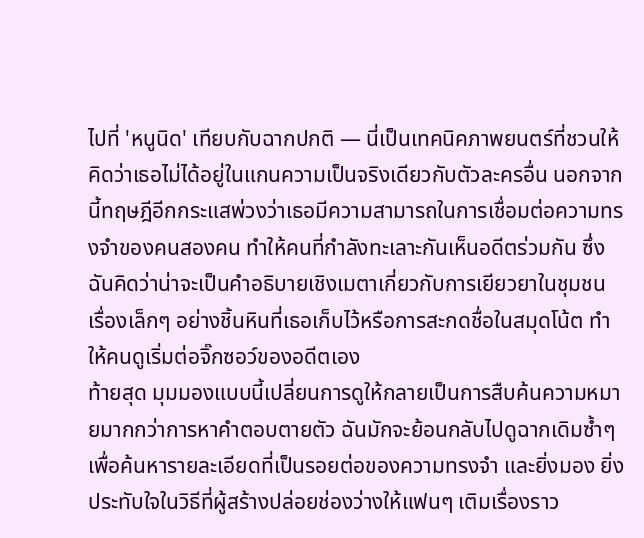ไปที่ 'หนูนิด' เทียบกับฉากปกติ — นี่เป็นเทคนิคภาพยนตร์ที่ชวนให้คิดว่าเธอไม่ได้อยู่ในแกนความเป็นจริงเดียวกับตัวละครอื่น นอกจากนี้ทฤษฎีอีกกระแสพ่วงว่าเธอมีความสามารถในการเชื่อมต่อความทรงจำของคนสองคน ทำให้คนที่กำลังทะเลาะกันเห็นอดีตร่วมกัน ซึ่งฉันคิดว่าน่าจะเป็นคำอธิบายเชิงเมตาเกี่ยวกับการเยียวยาในชุมชน เรื่องเล็กๆ อย่างชิ้นหินที่เธอเก็บไว้หรือการสะกดชื่อในสมุดโน้ต ทำให้คนดูเริ่มต่อจิ๊กซอว์ของอดีตเอง
ท้ายสุด มุมมองแบบนี้เปลี่ยนการดูให้กลายเป็นการสืบค้นความหมายมากกว่าการหาคำตอบตายตัว ฉันมักจะย้อนกลับไปดูฉากเดิมซ้ำๆ เพื่อค้นหารายละเอียดที่เป็นรอยต่อของความทรงจำ และยิ่งมอง ยิ่งประทับใจในวิธีที่ผู้สร้างปล่อยช่องว่างให้แฟนๆ เติมเรื่องราว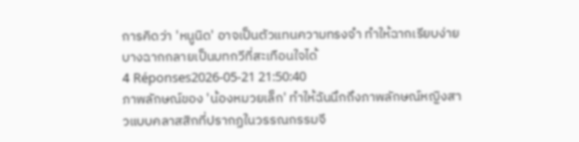การคิดว่า 'หนูนิด' อาจเป็นตัวแทนความทรงจำ ทำให้ฉากเรียบง่ายบางฉากกลายเป็นบทกวีที่สะเทือนใจได้
4 Réponses2026-05-21 21:50:40
ภาพลักษณ์ของ 'น้องหมวยเล็ก' ทำให้ฉันนึกถึงภาพลักษณ์หญิงสาวแบบคลาสสิกที่ปรากฏในวรรณกรรมจี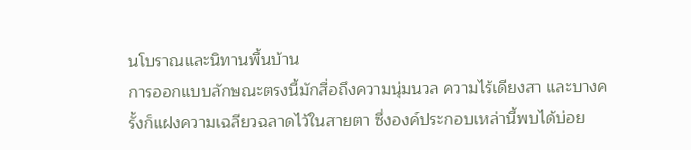นโบราณและนิทานพื้นบ้าน
การออกแบบลักษณะตรงนี้มักสื่อถึงความนุ่มนวล ความไร้เดียงสา และบางครั้งก็แฝงความเฉลียวฉลาดไว้ในสายตา ซึ่งองค์ประกอบเหล่านี้พบได้บ่อย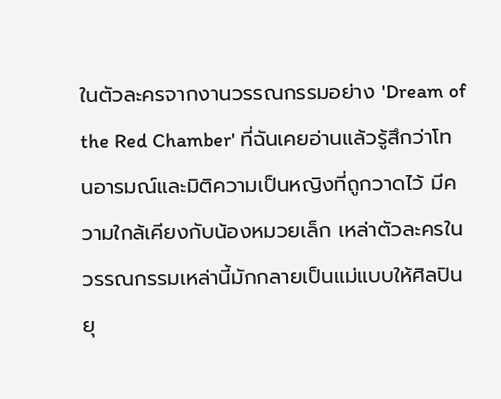ในตัวละครจากงานวรรณกรรมอย่าง 'Dream of the Red Chamber' ที่ฉันเคยอ่านแล้วรู้สึกว่าโทนอารมณ์และมิติความเป็นหญิงที่ถูกวาดไว้ มีความใกล้เคียงกับน้องหมวยเล็ก เหล่าตัวละครในวรรณกรรมเหล่านี้มักกลายเป็นแม่แบบให้ศิลปินยุ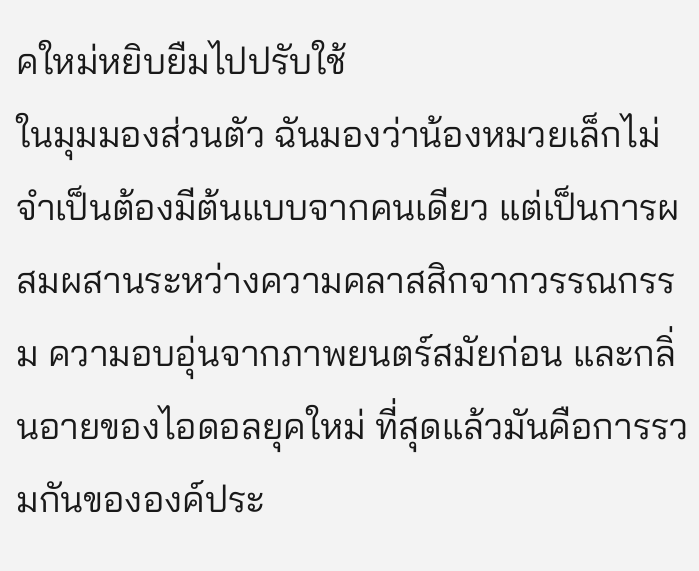คใหม่หยิบยืมไปปรับใช้
ในมุมมองส่วนตัว ฉันมองว่าน้องหมวยเล็กไม่จำเป็นต้องมีต้นแบบจากคนเดียว แต่เป็นการผสมผสานระหว่างความคลาสสิกจากวรรณกรรม ความอบอุ่นจากภาพยนตร์สมัยก่อน และกลิ่นอายของไอดอลยุคใหม่ ที่สุดแล้วมันคือการรวมกันขององค์ประ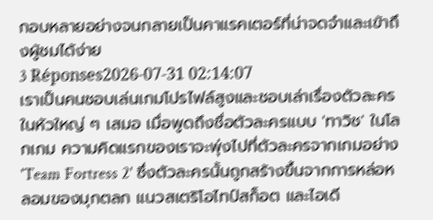กอบหลายอย่างจนกลายเป็นคาแรคเตอร์ที่น่าจดจำและเข้าถึงผู้ชมได้ง่าย
3 Réponses2026-07-31 02:14:07
เราเป็นคนชอบเล่นเกมโปรไฟล์สูงและชอบเล่าเรื่องตัวละครในหัวใหญ่ ๆ เสมอ เมื่อพูดถึงชื่อตัวละครแบบ 'ทาวิช' ในโลกเกม ความคิดแรกของเราจะพุ่งไปที่ตัวละครจากเกมอย่าง 'Team Fortress 2' ซึ่งตัวละครนั้นถูกสร้างขึ้นจากการหล่อหลอมของมุกตลก แนวสเตริโอไทป์สก็อต และไอเดี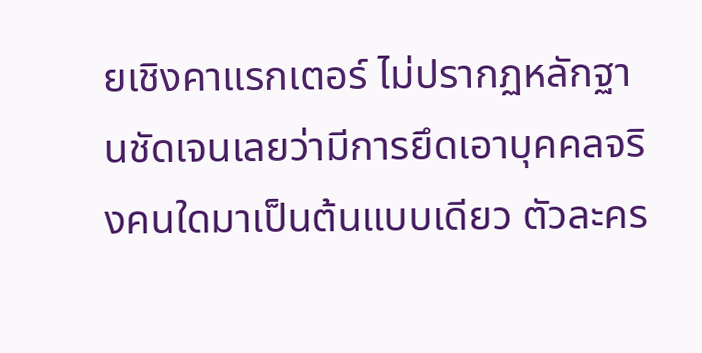ยเชิงคาแรกเตอร์ ไม่ปรากฏหลักฐานชัดเจนเลยว่ามีการยึดเอาบุคคลจริงคนใดมาเป็นต้นแบบเดียว ตัวละคร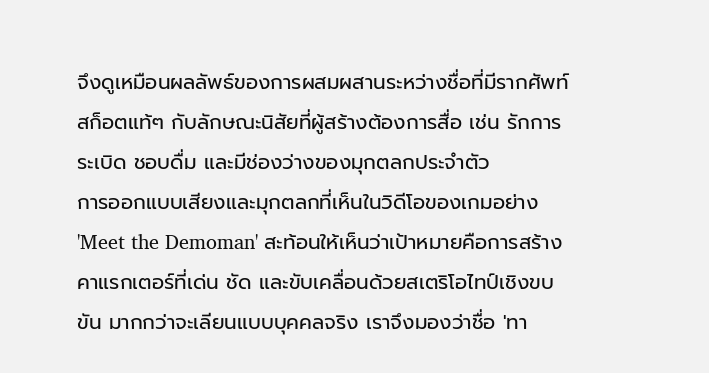จึงดูเหมือนผลลัพธ์ของการผสมผสานระหว่างชื่อที่มีรากศัพท์สก็อตแท้ๆ กับลักษณะนิสัยที่ผู้สร้างต้องการสื่อ เช่น รักการระเบิด ชอบดื่ม และมีช่องว่างของมุกตลกประจำตัว
การออกแบบเสียงและมุกตลกที่เห็นในวิดีโอของเกมอย่าง 'Meet the Demoman' สะท้อนให้เห็นว่าเป้าหมายคือการสร้างคาแรกเตอร์ที่เด่น ชัด และขับเคลื่อนด้วยสเตริโอไทป์เชิงขบขัน มากกว่าจะเลียนแบบบุคคลจริง เราจึงมองว่าชื่อ 'ทา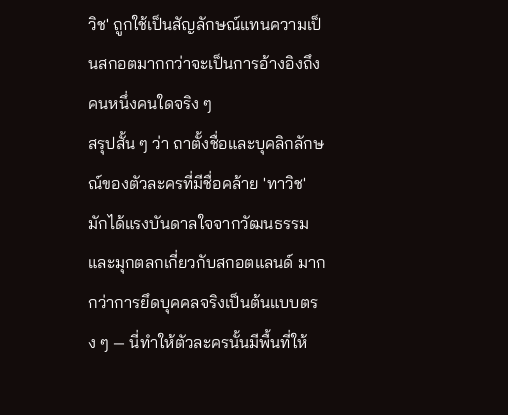วิช' ถูกใช้เป็นสัญลักษณ์แทนความเป็นสกอตมากกว่าจะเป็นการอ้างอิงถึงคนหนึ่งคนใดจริง ๆ
สรุปสั้น ๆ ว่า ถาตั้งชื่อและบุคลิกลักษณ์ของตัวละครที่มีชื่อคล้าย 'ทาวิช' มักได้แรงบันดาลใจจากวัฒนธรรมและมุกตลกเกี่ยวกับสกอตแลนด์ มากกว่าการยึดบุคคลจริงเป็นต้นแบบตรง ๆ — นี่ทำให้ตัวละครนั้นมีพื้นที่ให้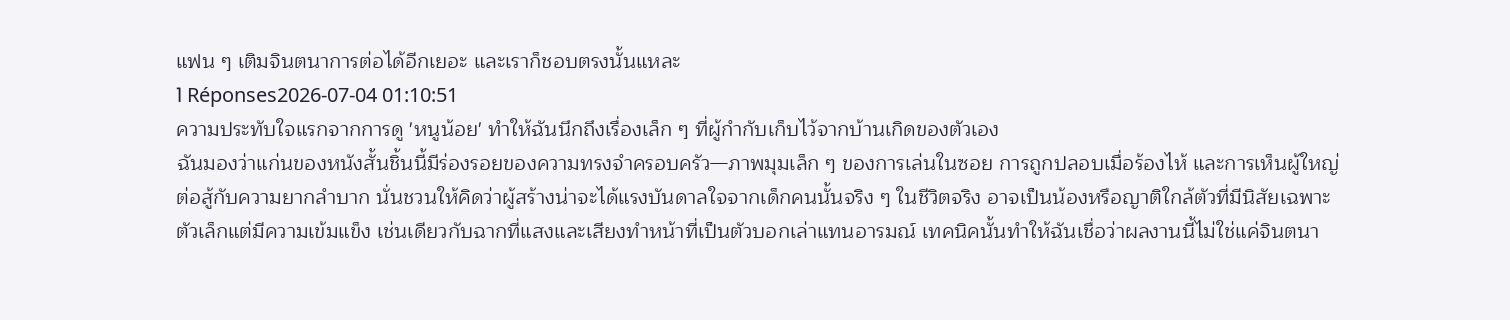แฟน ๆ เติมจินตนาการต่อได้อีกเยอะ และเราก็ชอบตรงนั้นแหละ
1 Réponses2026-07-04 01:10:51
ความประทับใจแรกจากการดู 'หนูน้อย' ทำให้ฉันนึกถึงเรื่องเล็ก ๆ ที่ผู้กำกับเก็บไว้จากบ้านเกิดของตัวเอง
ฉันมองว่าแก่นของหนังสั้นชิ้นนี้มีร่องรอยของความทรงจำครอบครัว—ภาพมุมเล็ก ๆ ของการเล่นในซอย การถูกปลอบเมื่อร้องไห้ และการเห็นผู้ใหญ่ต่อสู้กับความยากลำบาก นั่นชวนให้คิดว่าผู้สร้างน่าจะได้แรงบันดาลใจจากเด็กคนนั้นจริง ๆ ในชีวิตจริง อาจเป็นน้องหรือญาติใกล้ตัวที่มีนิสัยเฉพาะ ตัวเล็กแต่มีความเข้มแข็ง เช่นเดียวกับฉากที่แสงและเสียงทำหน้าที่เป็นตัวบอกเล่าแทนอารมณ์ เทคนิคนั้นทำให้ฉันเชื่อว่าผลงานนี้ไม่ใช่แค่จินตนา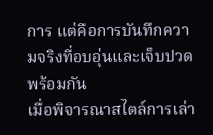การ แต่คือการบันทึกความจริงที่อบอุ่นและเจ็บปวดพร้อมกัน
เมื่อพิจารณาสไตล์การเล่า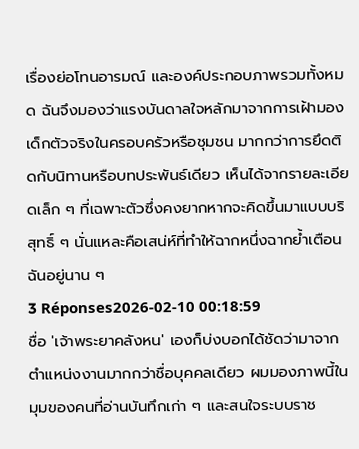เรื่องย่อโทนอารมณ์ และองค์ประกอบภาพรวมทั้งหมด ฉันจึงมองว่าแรงบันดาลใจหลักมาจากการเฝ้ามองเด็กตัวจริงในครอบครัวหรือชุมชน มากกว่าการยึดติดกับนิทานหรือบทประพันธ์เดียว เห็นได้จากรายละเอียดเล็ก ๆ ที่เฉพาะตัวซึ่งคงยากหากจะคิดขึ้นมาแบบบริสุทธิ์ ๆ นั่นแหละคือเสน่ห์ที่ทำให้ฉากหนึ่งฉากย้ำเตือนฉันอยู่นาน ๆ
3 Réponses2026-02-10 00:18:59
ชื่อ 'เจ้าพระยาคลังหน' เองก็บ่งบอกได้ชัดว่ามาจากตำแหน่งงานมากกว่าชื่อบุคคลเดียว ผมมองภาพนี้ในมุมของคนที่อ่านบันทึกเก่า ๆ และสนใจระบบราช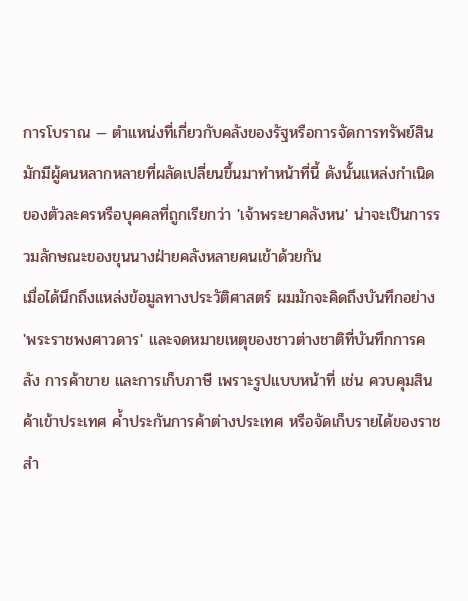การโบราณ — ตำแหน่งที่เกี่ยวกับคลังของรัฐหรือการจัดการทรัพย์สินมักมีผู้คนหลากหลายที่ผลัดเปลี่ยนขึ้นมาทำหน้าที่นี้ ดังนั้นแหล่งกำเนิดของตัวละครหรือบุคคลที่ถูกเรียกว่า 'เจ้าพระยาคลังหน' น่าจะเป็นการรวมลักษณะของขุนนางฝ่ายคลังหลายคนเข้าด้วยกัน
เมื่อได้นึกถึงแหล่งข้อมูลทางประวัติศาสตร์ ผมมักจะคิดถึงบันทึกอย่าง 'พระราชพงศาวดาร' และจดหมายเหตุของชาวต่างชาติที่บันทึกการคลัง การค้าขาย และการเก็บภาษี เพราะรูปแบบหน้าที่ เช่น ควบคุมสินค้าเข้าประเทศ ค้ำประกันการค้าต่างประเทศ หรือจัดเก็บรายได้ของราชสำ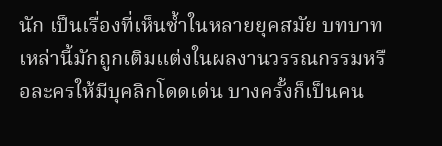นัก เป็นเรื่องที่เห็นซ้ำในหลายยุคสมัย บทบาทเหล่านี้มักถูกเติมแต่งในผลงานวรรณกรรมหรือละครให้มีบุคลิกโดดเด่น บางครั้งก็เป็นคน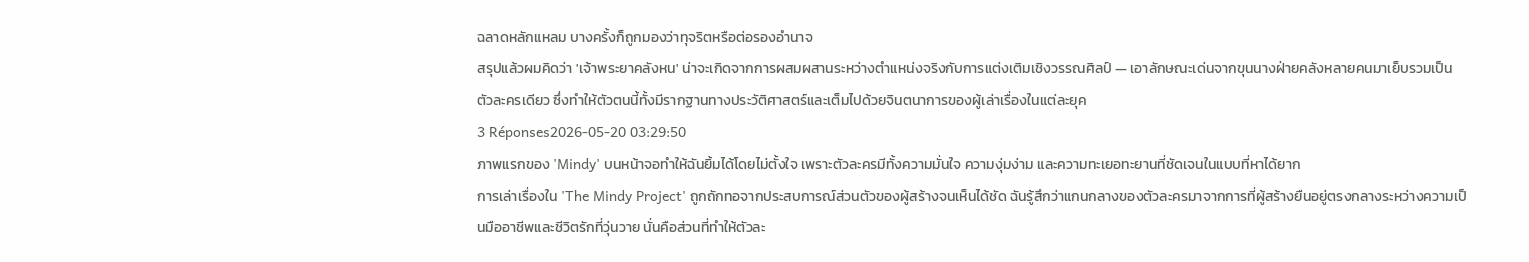ฉลาดหลักแหลม บางครั้งก็ถูกมองว่าทุจริตหรือต่อรองอำนาจ
สรุปแล้วผมคิดว่า 'เจ้าพระยาคลังหน' น่าจะเกิดจากการผสมผสานระหว่างตำแหน่งจริงกับการแต่งเติมเชิงวรรณศิลป์ — เอาลักษณะเด่นจากขุนนางฝ่ายคลังหลายคนมาเย็บรวมเป็นตัวละครเดียว ซึ่งทำให้ตัวตนนี้ทั้งมีรากฐานทางประวัติศาสตร์และเต็มไปด้วยจินตนาการของผู้เล่าเรื่องในแต่ละยุค
3 Réponses2026-05-20 03:29:50
ภาพแรกของ 'Mindy' บนหน้าจอทำให้ฉันยิ้มได้โดยไม่ตั้งใจ เพราะตัวละครมีทั้งความมั่นใจ ความงุ่มง่าม และความทะเยอทะยานที่ชัดเจนในแบบที่หาได้ยาก
การเล่าเรื่องใน 'The Mindy Project' ถูกถักทอจากประสบการณ์ส่วนตัวของผู้สร้างจนเห็นได้ชัด ฉันรู้สึกว่าแกนกลางของตัวละครมาจากการที่ผู้สร้างยืนอยู่ตรงกลางระหว่างความเป็นมืออาชีพและชีวิตรักที่วุ่นวาย นั่นคือส่วนที่ทำให้ตัวละ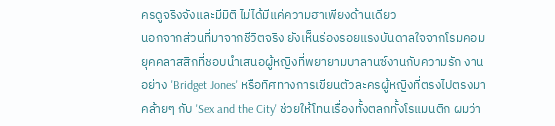ครดูจริงจังและมีมิติ ไม่ได้มีแค่ความฮาเพียงด้านเดียว
นอกจากส่วนที่มาจากชีวิตจริง ยังเห็นร่องรอยแรงบันดาลใจจากโรมคอมยุคคลาสสิกที่ชอบนำเสนอผู้หญิงที่พยายามบาลานซ์งานกับความรัก งานอย่าง 'Bridget Jones' หรือทิศทางการเขียนตัวละครผู้หญิงที่ตรงไปตรงมาคล้ายๆ กับ 'Sex and the City' ช่วยให้โทนเรื่องทั้งตลกทั้งโรแมนติก ผมว่า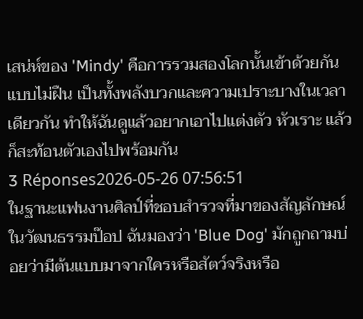เสน่ห์ของ 'Mindy' คือการรวมสองโลกนั้นเข้าด้วยกันแบบไม่ฝืน เป็นทั้งพลังบวกและความเปราะบางในเวลาเดียวกัน ทำให้ฉันดูแล้วอยากเอาไปแต่งตัว หัวเราะ แล้วก็สะท้อนตัวเองไปพร้อมกัน
3 Réponses2026-05-26 07:56:51
ในฐานะแฟนงานศิลป์ที่ชอบสำรวจที่มาของสัญลักษณ์ในวัฒนธรรมป๊อป ฉันมองว่า 'Blue Dog' มักถูกถามบ่อยว่ามีต้นแบบมาจากใครหรือสัตว์จริงหรือ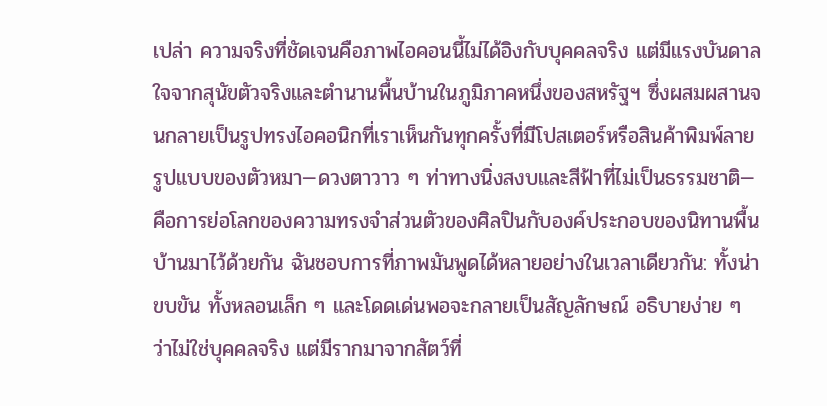เปล่า ความจริงที่ชัดเจนคือภาพไอคอนนี้ไม่ได้อิงกับบุคคลจริง แต่มีแรงบันดาลใจจากสุนัขตัวจริงและตำนานพื้นบ้านในภูมิภาคหนึ่งของสหรัฐฯ ซึ่งผสมผสานจนกลายเป็นรูปทรงไอคอนิกที่เราเห็นกันทุกครั้งที่มีโปสเตอร์หรือสินค้าพิมพ์ลาย
รูปแบบของตัวหมา—ดวงตาวาว ๆ ท่าทางนิ่งสงบและสีฟ้าที่ไม่เป็นธรรมชาติ—คือการย่อโลกของความทรงจำส่วนตัวของศิลปินกับองค์ประกอบของนิทานพื้นบ้านมาไว้ด้วยกัน ฉันชอบการที่ภาพมันพูดได้หลายอย่างในเวลาเดียวกัน: ทั้งน่าขบขัน ทั้งหลอนเล็ก ๆ และโดดเด่นพอจะกลายเป็นสัญลักษณ์ อธิบายง่าย ๆ ว่าไม่ใช่บุคคลจริง แต่มีรากมาจากสัตว์ที่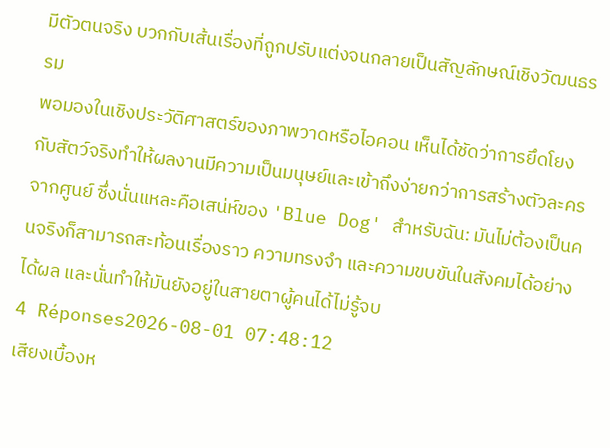มีตัวตนจริง บวกกับเส้นเรื่องที่ถูกปรับแต่งจนกลายเป็นสัญลักษณ์เชิงวัฒนธรรม
พอมองในเชิงประวัติศาสตร์ของภาพวาดหรือไอคอน เห็นได้ชัดว่าการยึดโยงกับสัตว์จริงทำให้ผลงานมีความเป็นมนุษย์และเข้าถึงง่ายกว่าการสร้างตัวละครจากศูนย์ ซึ่งนั่นแหละคือเสน่ห์ของ 'Blue Dog' สำหรับฉัน: มันไม่ต้องเป็นคนจริงก็สามารถสะท้อนเรื่องราว ความทรงจำ และความขบขันในสังคมได้อย่างได้ผล และนั่นทำให้มันยังอยู่ในสายตาผู้คนได้ไม่รู้จบ
4 Réponses2026-08-01 07:48:12
เสียงเบื้องห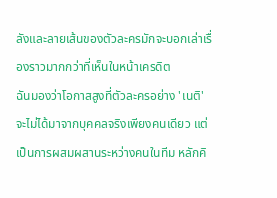ลังและลายเส้นของตัวละครมักจะบอกเล่าเรื่องราวมากกว่าที่เห็นในหน้าเครดิต
ฉันมองว่าโอกาสสูงที่ตัวละครอย่าง 'เนติ' จะไม่ได้มาจากบุคคลจริงเพียงคนเดียว แต่เป็นการผสมผสานระหว่างคนในทีม หลักคิ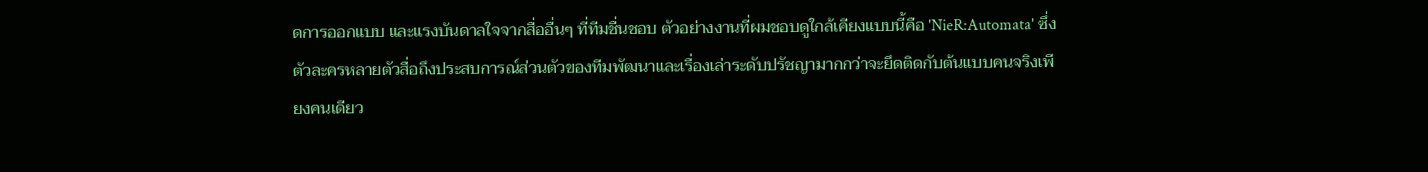ดการออกแบบ และแรงบันดาลใจจากสื่ออื่นๆ ที่ทีมชื่นชอบ ตัวอย่างงานที่ผมชอบดูใกล้เคียงแบบนี้คือ 'NieR:Automata' ซึ่งตัวละครหลายตัวสื่อถึงประสบการณ์ส่วนตัวของทีมพัฒนาและเรื่องเล่าระดับปรัชญามากกว่าจะยึดติดกับต้นแบบคนจริงเพียงคนเดียว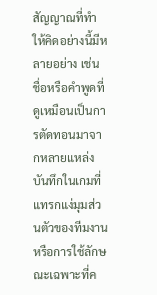สัญญาณที่ทำให้คิดอย่างนี้มีหลายอย่าง เช่น ชื่อหรือคำพูดที่ดูเหมือนเป็นการตัดทอนมาจากหลายแหล่ง บันทึกในเกมที่แทรกแง่มุมส่วนตัวของทีมงาน หรือการใช้ลักษณะเฉพาะที่ค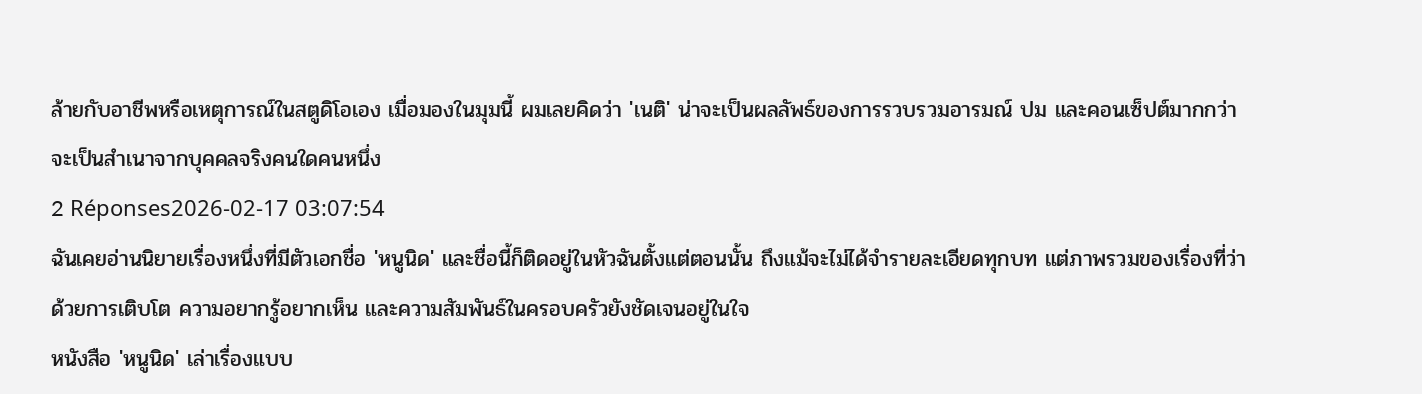ล้ายกับอาชีพหรือเหตุการณ์ในสตูดิโอเอง เมื่อมองในมุมนี้ ผมเลยคิดว่า 'เนติ' น่าจะเป็นผลลัพธ์ของการรวบรวมอารมณ์ ปม และคอนเซ็ปต์มากกว่าจะเป็นสำเนาจากบุคคลจริงคนใดคนหนึ่ง
2 Réponses2026-02-17 03:07:54
ฉันเคยอ่านนิยายเรื่องหนึ่งที่มีตัวเอกชื่อ 'หนูนิด' และชื่อนี้ก็ติดอยู่ในหัวฉันตั้งแต่ตอนนั้น ถึงแม้จะไม่ได้จำรายละเอียดทุกบท แต่ภาพรวมของเรื่องที่ว่าด้วยการเติบโต ความอยากรู้อยากเห็น และความสัมพันธ์ในครอบครัวยังชัดเจนอยู่ในใจ
หนังสือ 'หนูนิด' เล่าเรื่องแบบ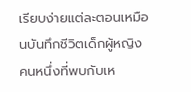เรียบง่ายแต่ละตอนเหมือนบันทึกชีวิตเด็กผู้หญิงคนหนึ่งที่พบกับเห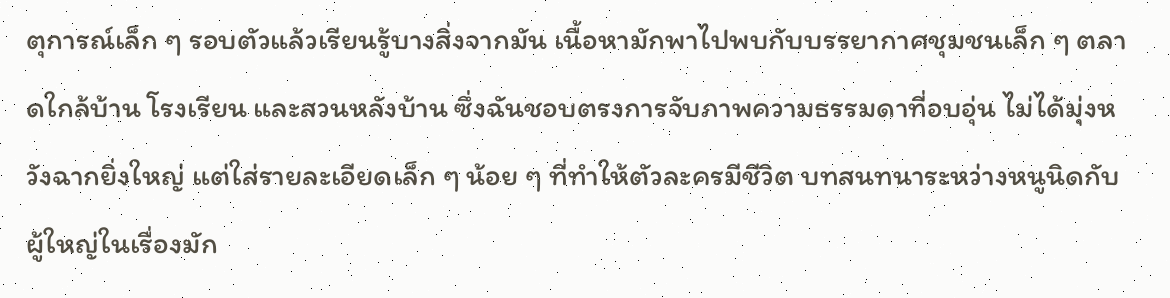ตุการณ์เล็ก ๆ รอบตัวแล้วเรียนรู้บางสิ่งจากมัน เนื้อหามักพาไปพบกับบรรยากาศชุมชนเล็ก ๆ ตลาดใกล้บ้าน โรงเรียน และสวนหลังบ้าน ซึ่งฉันชอบตรงการจับภาพความธรรมดาที่อบอุ่น ไม่ได้มุ่งหวังฉากยิ่งใหญ่ แต่ใส่รายละเอียดเล็ก ๆ น้อย ๆ ที่ทำให้ตัวละครมีชีวิต บทสนทนาระหว่างหนูนิดกับผู้ใหญ่ในเรื่องมัก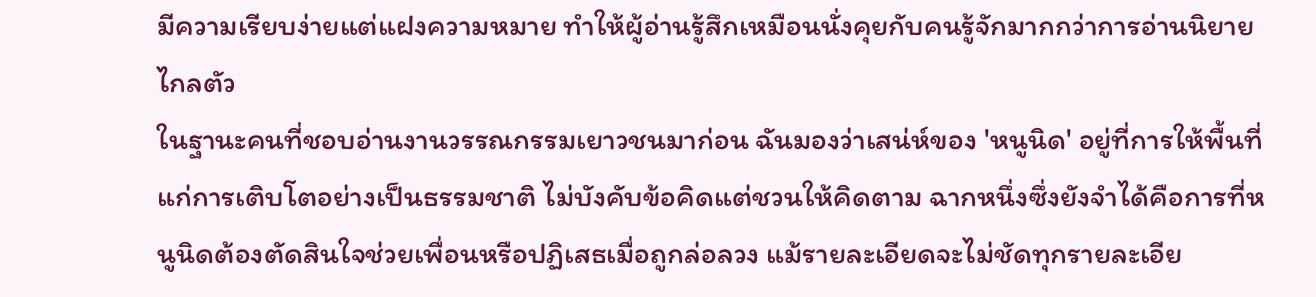มีความเรียบง่ายแต่แฝงความหมาย ทำให้ผู้อ่านรู้สึกเหมือนนั่งคุยกับคนรู้จักมากกว่าการอ่านนิยายไกลตัว
ในฐานะคนที่ชอบอ่านงานวรรณกรรมเยาวชนมาก่อน ฉันมองว่าเสน่ห์ของ 'หนูนิด' อยู่ที่การให้พื้นที่แก่การเติบโตอย่างเป็นธรรมชาติ ไม่บังคับข้อคิดแต่ชวนให้คิดตาม ฉากหนึ่งซึ่งยังจำได้คือการที่หนูนิดต้องตัดสินใจช่วยเพื่อนหรือปฏิเสธเมื่อถูกล่อลวง แม้รายละเอียดจะไม่ชัดทุกรายละเอีย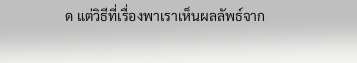ด แต่วิธีที่เรื่องพาเราเห็นผลลัพธ์จาก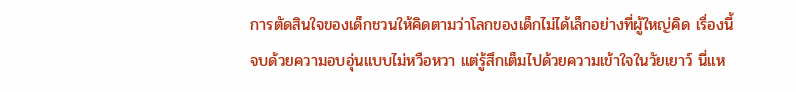การตัดสินใจของเด็กชวนให้คิดตามว่าโลกของเด็กไม่ได้เล็กอย่างที่ผู้ใหญ่คิด เรื่องนี้จบด้วยความอบอุ่นแบบไม่หวือหวา แต่รู้สึกเต็มไปด้วยความเข้าใจในวัยเยาว์ นี่แห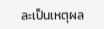ละเป็นเหตุผล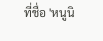ที่ชื่อ 'หนูนิ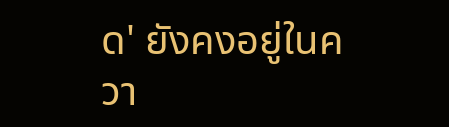ด' ยังคงอยู่ในควา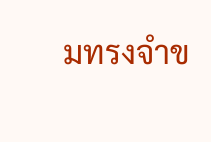มทรงจำข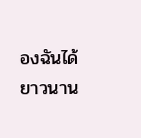องฉันได้ยาวนาน